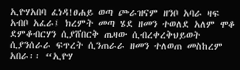ኢዮሃአበባ ፈነዳ!ፀሐይ ወጣ ጮራዝናም ዘንቦ አባራ ዛፍ አብቦ አፈራ፤ ክረምት መጣ ሄደ ዘመን ተወለደ አለም ሞቆ ደምቆብርሃን ሲያሸበርቅ ጤዛው ሲብረቀረቅህይወት ሲያንሰራራ ፍጥረት ሲንጠራራ ዘመን ተለወጠ መስከረም አበራ፡፡ “ኢዮሃ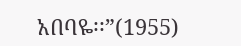አበባዬ፡፡”(1955)